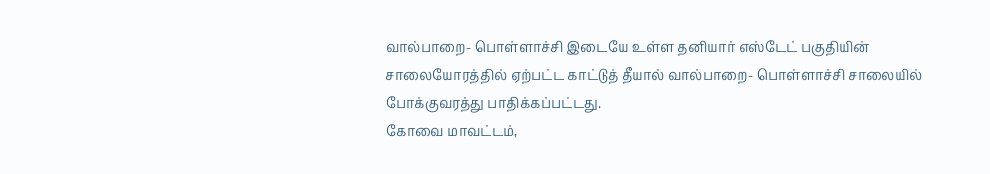வால்பாறை- பொள்ளாச்சி இடையே உள்ள தனியார் எஸ்டேட் பகுதியின் சாலையோரத்தில் ஏற்பட்ட காட்டுத் தீயால் வால்பாறை- பொள்ளாச்சி சாலையில் போக்குவரத்து பாதிக்கப்பட்டது.
கோவை மாவட்டம்,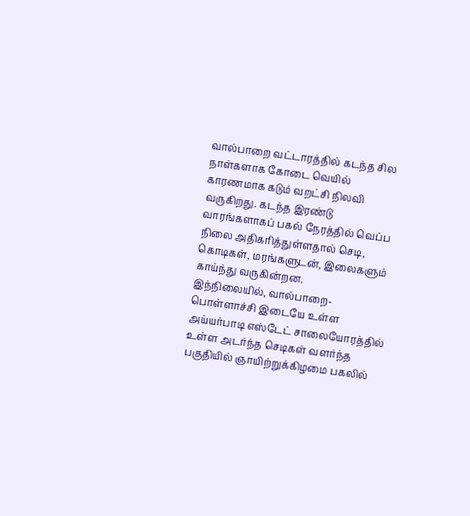வால்பாறை வட்டாரத்தில் கடந்த சில நாள்களாக கோடை வெயில் காரணமாக கடும் வறட்சி நிலவி வருகிறது. கடந்த இரண்டு வாரங்களாகப் பகல் நேரத்தில் வெப்ப நிலை அதிகரித்துள்ளதால் செடி, கொடிகள், மரங்களுடன், இலைகளும் காய்ந்து வருகின்றன.
இந்நிலையில், வால்பாறை- பொள்ளாச்சி இடையே உள்ள அய்யர்பாடி எஸ்டேட் சாலையோரத்தில் உள்ள அடர்ந்த செடிகள் வளர்ந்த பகுதியில் ஞாயிற்றுக்கிழமை பகலில்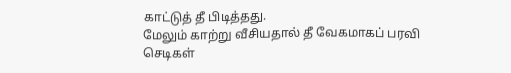காட்டுத் தீ பிடித்தது.
மேலும் காற்று வீசியதால் தீ வேகமாகப் பரவி செடிகள்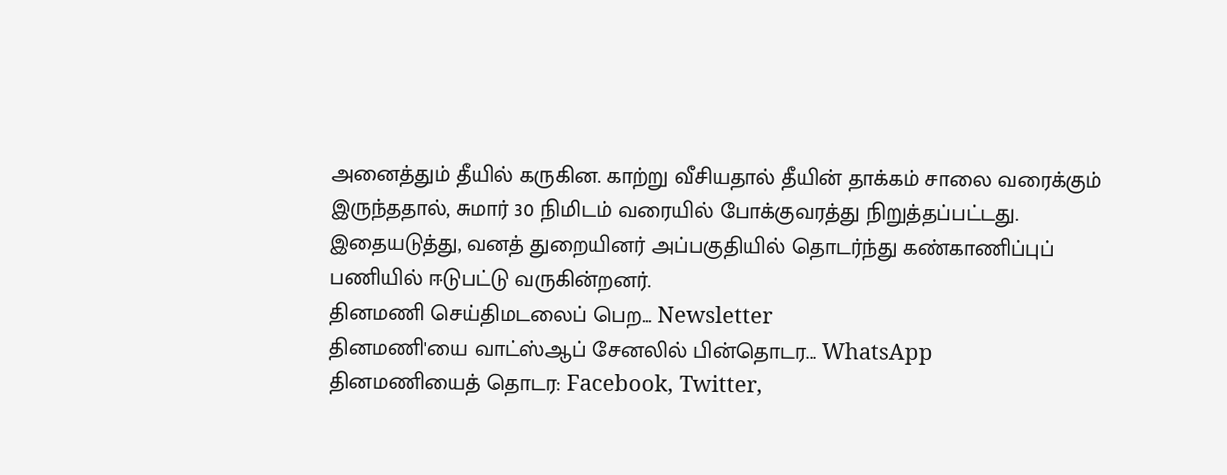அனைத்தும் தீயில் கருகின. காற்று வீசியதால் தீயின் தாக்கம் சாலை வரைக்கும் இருந்ததால், சுமார் 30 நிமிடம் வரையில் போக்குவரத்து நிறுத்தப்பட்டது. இதையடுத்து, வனத் துறையினர் அப்பகுதியில் தொடர்ந்து கண்காணிப்புப் பணியில் ஈடுபட்டு வருகின்றனர்.
தினமணி செய்திமடலைப் பெற... Newsletter
தினமணி'யை வாட்ஸ்ஆப் சேனலில் பின்தொடர... WhatsApp
தினமணியைத் தொடர: Facebook, Twitter,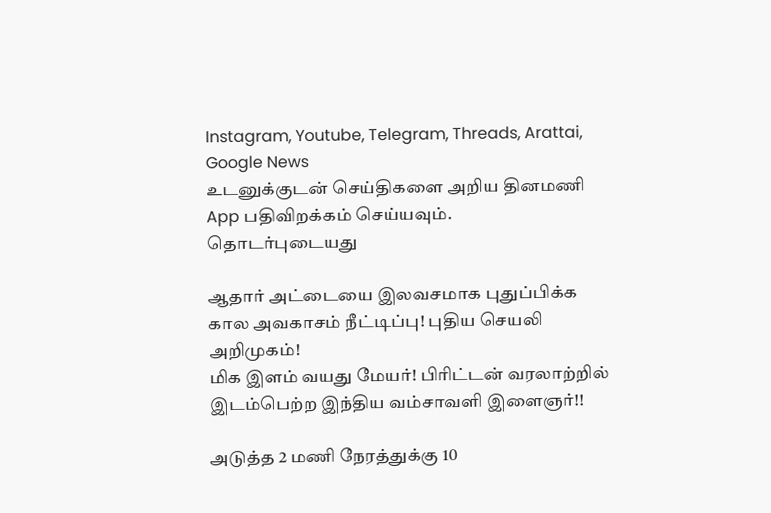Instagram, Youtube, Telegram, Threads, Arattai, Google News
உடனுக்குடன் செய்திகளை அறிய தினமணி App பதிவிறக்கம் செய்யவும்.
தொடர்புடையது

ஆதார் அட்டையை இலவசமாக புதுப்பிக்க கால அவகாசம் நீட்டிப்பு! புதிய செயலி அறிமுகம்!
மிக இளம் வயது மேயர்! பிரிட்டன் வரலாற்றில் இடம்பெற்ற இந்திய வம்சாவளி இளைஞர்!!

அடுத்த 2 மணி நேரத்துக்கு 10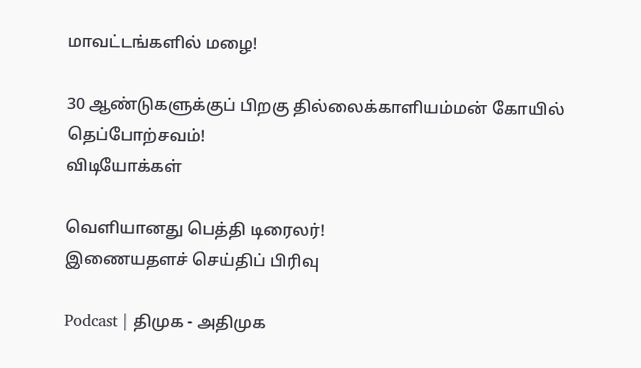மாவட்டங்களில் மழை!

30 ஆண்டுகளுக்குப் பிறகு தில்லைக்காளியம்மன் கோயில் தெப்போற்சவம்!
விடியோக்கள்

வெளியானது பெத்தி டிரைலர்!
இணையதளச் செய்திப் பிரிவு

Podcast | திமுக - அதிமுக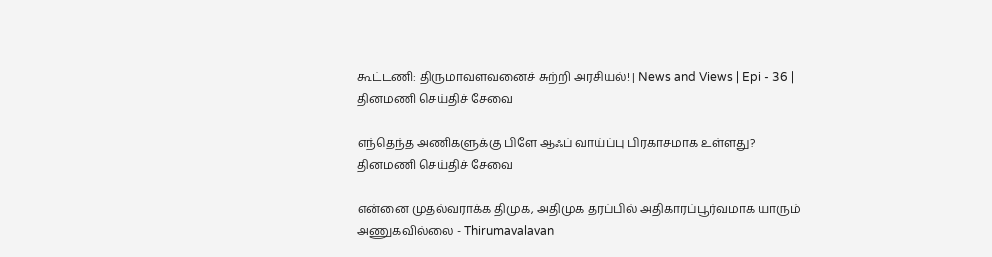கூட்டணி: திருமாவளவனைச் சுற்றி அரசியல்! | News and Views | Epi - 36 |
தினமணி செய்திச் சேவை

எந்தெந்த அணிகளுக்கு பிளே ஆஃப் வாய்ப்பு பிரகாசமாக உள்ளது?
தினமணி செய்திச் சேவை

என்னை முதல்வராக்க திமுக, அதிமுக தரப்பில் அதிகாரப்பூர்வமாக யாரும் அணுகவில்லை - Thirumavalavan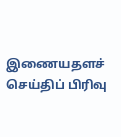இணையதளச் செய்திப் பிரிவு